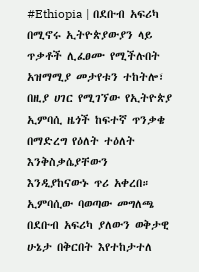#Ethiopia | በደቡብ አፍሪካ በሚኖሩ ኢትዮጵያውያን ላይ ጥቃቶች ሊፈፀሙ የሚችሉበት አዝማሚያ መታየቱን ተከትሎ፣ በዚያ ሀገር የሚገኘው የኢትዮጵያ ኢምባሲ ዜጎች ከፍተኛ ጥንቃቄ በማድረግ የዕለት ተዕለት እንቅስቃሴያቸውን እንዲያከናውኑ ጥሪ አቀረበ።
ኢምባሲው ባወጣው መግለጫ በደቡብ አፍሪካ ያለውን ወቅታዊ ሁኔታ በቅርበት እየተከታተለ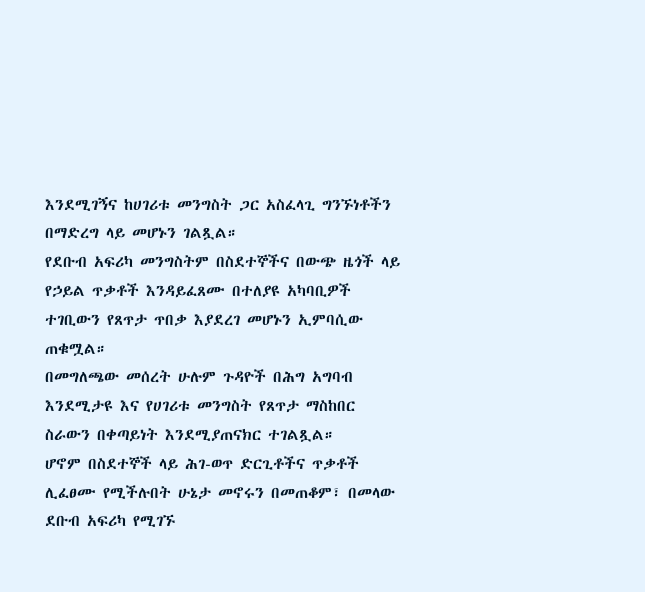እንደሚገኝና ከሀገሪቱ መንግስት ጋር አስፈላጊ ግንኙነቶችን በማድረግ ላይ መሆኑን ገልጿል።
የደቡብ አፍሪካ መንግስትም በስደተኞችና በውጭ ዜጎች ላይ የኃይል ጥቃቶች እንዳይፈጸሙ በተለያዩ አካባቢዎች ተገቢውን የጸጥታ ጥበቃ እያደረገ መሆኑን ኢምባሲው ጠቁሟል።
በመግለጫው መሰረት ሁሉም ጉዳዮች በሕግ አግባብ እንደሚታዩ እና የሀገሪቱ መንግስት የጸጥታ ማስከበር ስራውን በቀጣይነት እንደሚያጠናክር ተገልጿል።
ሆኖም በስደተኞች ላይ ሕገ-ወጥ ድርጊቶችና ጥቃቶች ሊፈፀሙ የሚችሉበት ሁኔታ መኖሩን በመጠቆም፣ በመላው ደቡብ አፍሪካ የሚገኙ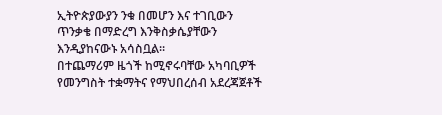ኢትዮጵያውያን ንቁ በመሆን እና ተገቢውን ጥንቃቄ በማድረግ እንቅስቃሴያቸውን እንዲያከናውኑ አሳስቧል።
በተጨማሪም ዜጎች ከሚኖሩባቸው አካባቢዎች የመንግስት ተቋማትና የማህበረሰብ አደረጃጀቶች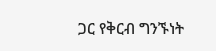ጋር የቅርብ ግንኙነት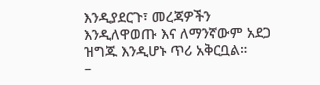እንዲያደርጉ፣ መረጃዎችን እንዲለዋወጡ እና ለማንኛውም አደጋ ዝግጁ እንዲሆኑ ጥሪ አቅርቧል።
–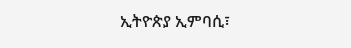ኢትዮጵያ ኢምባሲ፣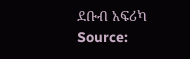ደቡብ አፍሪካ
Source: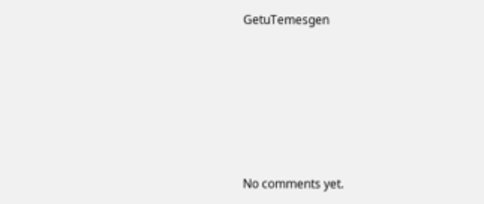GetuTemesgen









No comments yet.